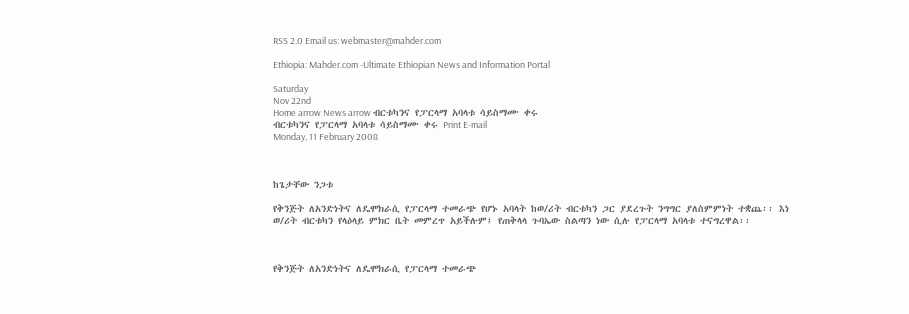RSS 2.0 Email us: webmaster@mahder.com

Ethiopia: Mahder.com -Ultimate Ethiopian News and Information Portal

Saturday
Nov 22nd
Home arrow News arrow ብርቱካንና የፓርላማ አባላቱ ሳይስማሙ ቀሩ
ብርቱካንና የፓርላማ አባላቱ ሳይስማሙ ቀሩ Print E-mail
Monday, 11 February 2008



ከጌታቸው ንጋቱ

የቅንጅት ለአንድነትና ለዴሞክራሲ የፓርላማ ተመራጭ የሆኑ አባላት ከወ/ሪት ብርቱካን ጋር ያደረጉት ንግግር ያለስምምነት ተቋጨ፡፡ እነ ወ/ሪት ብርቱካን የላዕላይ ምክር ቤት መምረጥ አይችሉም፤ የጠቅላላ ጉባኤው ስልጣን ነው ሲሉ የፓርላማ አባላቱ ተናግረዋል፡፡



የቅንጅት ለአንድነትና ለዴሞክራሲ የፓርላማ ተመራጭ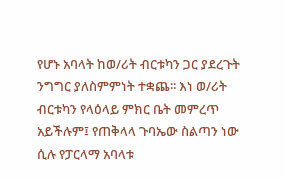የሆኑ አባላት ከወ/ሪት ብርቱካን ጋር ያደረጉት ንግግር ያለስምምነት ተቋጨ፡፡ እነ ወ/ሪት ብርቱካን የላዕላይ ምክር ቤት መምረጥ አይችሉም፤ የጠቅላላ ጉባኤው ስልጣን ነው ሲሉ የፓርላማ አባላቱ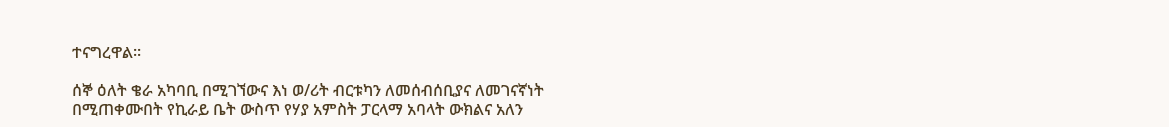ተናግረዋል፡፡

ሰኞ ዕለት ቄራ አካባቢ በሚገኘውና እነ ወ/ሪት ብርቱካን ለመሰብሰቢያና ለመገናኛነት በሚጠቀሙበት የኪራይ ቤት ውስጥ የሃያ አምስት ፓርላማ አባላት ውክልና አለን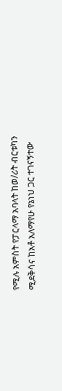የሚሉ አምስት የፓርላማ አባላት ከወ/ሪት ብርቱካን ሚደቅሳና ከአቶ አለማየሁ የኔነህ ጋር ተገናኝተው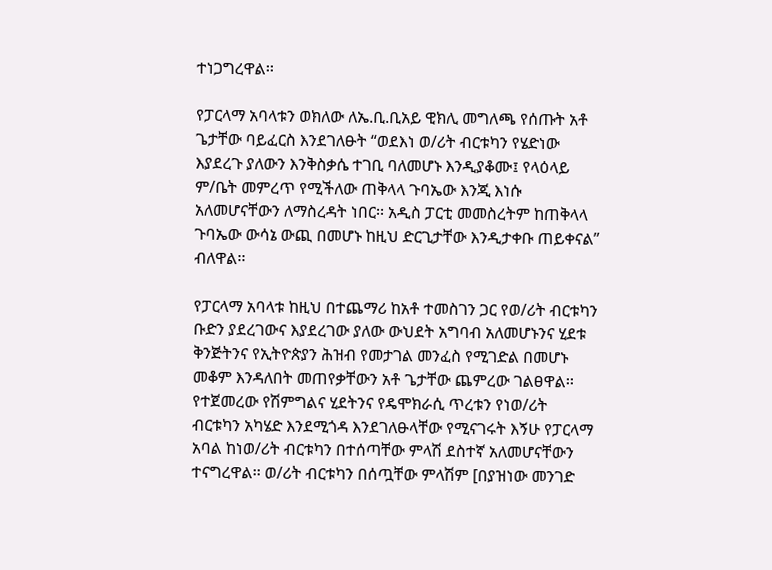ተነጋግረዋል፡፡

የፓርላማ አባላቱን ወክለው ለኤ.ቢ.ቢአይ ዊክሊ መግለጫ የሰጡት አቶ ጌታቸው ባይፈርስ እንደገለፁት “ወደእነ ወ/ሪት ብርቱካን የሄድነው እያደረጉ ያለውን እንቅስቃሴ ተገቢ ባለመሆኑ እንዲያቆሙ፤ የላዕላይ ም/ቤት መምረጥ የሚችለው ጠቅላላ ጉባኤው እንጂ እነሱ አለመሆናቸውን ለማስረዳት ነበር፡፡ አዲስ ፓርቲ መመስረትም ከጠቅላላ ጉባኤው ውሳኔ ውጪ በመሆኑ ከዚህ ድርጊታቸው እንዲታቀቡ ጠይቀናል” ብለዋል፡፡

የፓርላማ አባላቱ ከዚህ በተጨማሪ ከአቶ ተመስገን ጋር የወ/ሪት ብርቱካን ቡድን ያደረገውና እያደረገው ያለው ውህደት አግባብ አለመሆኑንና ሂደቱ ቅንጅትንና የኢትዮጵያን ሕዝብ የመታገል መንፈስ የሚገድል በመሆኑ መቆም እንዳለበት መጠየቃቸውን አቶ ጌታቸው ጨምረው ገልፀዋል፡፡ የተጀመረው የሽምግልና ሂደትንና የዴሞክራሲ ጥረቱን የነወ/ሪት ብርቱካን አካሄድ እንደሚጎዳ እንደገለፁላቸው የሚናገሩት እኝሁ የፓርላማ አባል ከነወ/ሪት ብርቱካን በተሰጣቸው ምላሽ ደስተኛ አለመሆናቸውን ተናግረዋል፡፡ ወ/ሪት ብርቱካን በሰጧቸው ምላሽም [በያዝነው መንገድ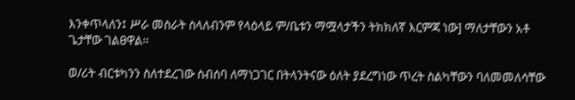እንቀጥላለን፤ ሥራ መስራት ስላለብንም የላዕላይ ም/ቤቱን ማሟላታችን ትክክለኛ እርምጃ ነው] ማለታቸውን አቶ ጌታቸው ገልፀዋል፡፡

ወ/ሪት ብርቱካንን ስለተደረገው ስብሰባ ለማነጋገር በትላንትናው ዕለት ያደረግነው ጥረት ስልካቸውን ባለመመለሳቸው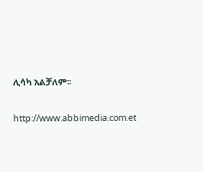ሊሳካ አልቻለም፡፡

http://www.abbimedia.com.et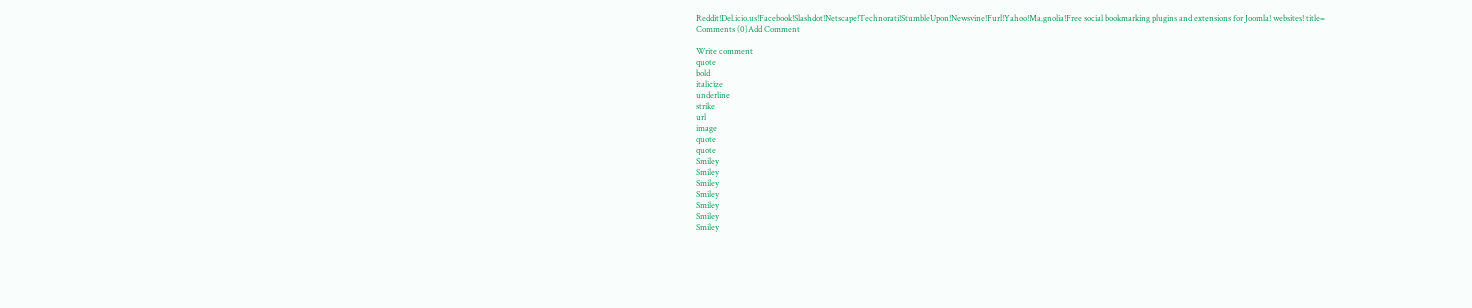Reddit!Del.icio.us!Facebook!Slashdot!Netscape!Technorati!StumbleUpon!Newsvine!Furl!Yahoo!Ma.gnolia!Free social bookmarking plugins and extensions for Joomla! websites! title=
Comments (0)Add Comment

Write comment
quote
bold
italicize
underline
strike
url
image
quote
quote
Smiley
Smiley
Smiley
Smiley
Smiley
Smiley
Smiley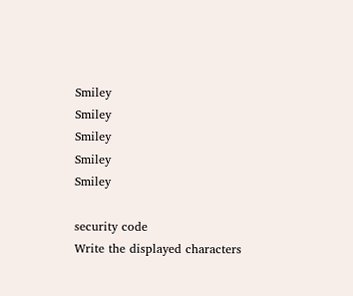Smiley
Smiley
Smiley
Smiley
Smiley

security code
Write the displayed characters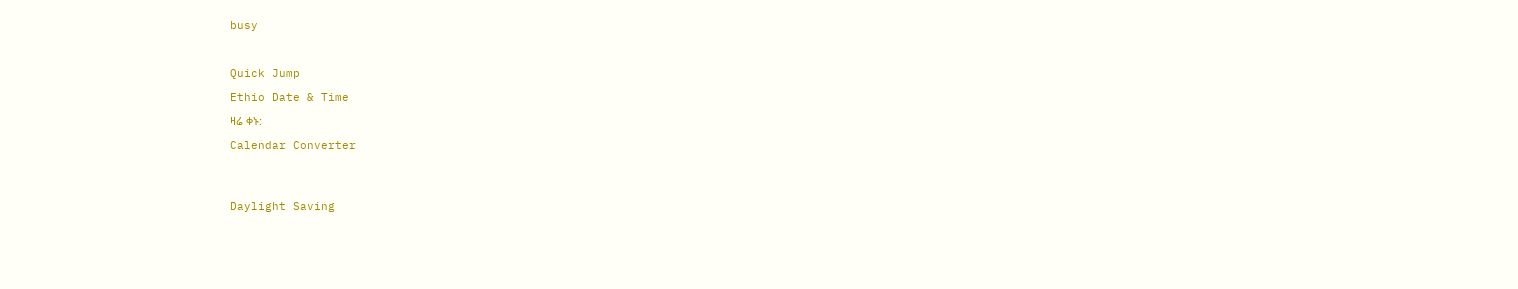busy



Quick Jump

Ethio Date & Time

ዛሬ ቀኑ:

Calendar Converter




Daylight Saving